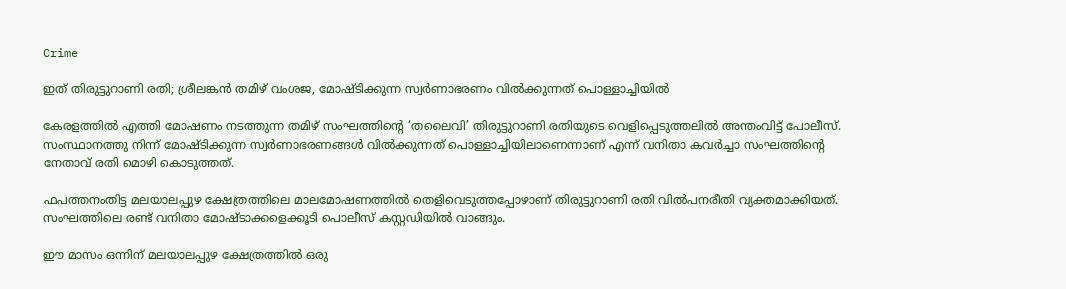Crime

ഇത് തിരുട്ടുറാണി രതി; ശ്രീലങ്കന്‍ തമിഴ് വംശജ, മോഷ്ടിക്കുന്ന സ്വര്‍ണാഭരണം വില്‍ക്കുന്നത് പൊള്ളാച്ചിയില്‍

കേരളത്തില്‍ എത്തി മോഷണം നടത്തുന്ന തമിഴ് സംഘത്തിന്റെ ‘തലൈവി’ തിരുട്ടുറാണി രതിയുടെ വെളിപ്പെടുത്തലില്‍ അന്തംവിട്ട് പോലീസ്. സംസ്ഥാനത്തു നിന്ന് മോഷ്ടിക്കുന്ന സ്വര്‍ണാഭരണങ്ങള്‍ വില്‍ക്കുന്നത് പൊള്ളാച്ചിയിലാണെന്നാണ് എന്ന് വനിതാ കവര്‍ച്ചാ സംഘത്തിന്റെ നേതാവ് രതി മൊഴി കൊടുത്തത്.

ഫപത്തനംതിട്ട മലയാലപ്പുഴ ക്ഷേത്രത്തിലെ മാലമോഷണത്തില്‍ തെളിവെടുത്തപ്പോഴാണ് തിരുട്ടുറാണി രതി വില്‍പനരീതി വ്യക്തമാക്കിയത്. സംഘത്തിലെ രണ്ട് വനിതാ മോഷ്ടാക്കളെക്കൂടി പൊലീസ് കസ്റ്റഡിയില്‍ വാങ്ങും.

ഈ മാസം ഒന്നിന് മലയാലപ്പുഴ ക്ഷേത്രത്തില്‍ ഒരു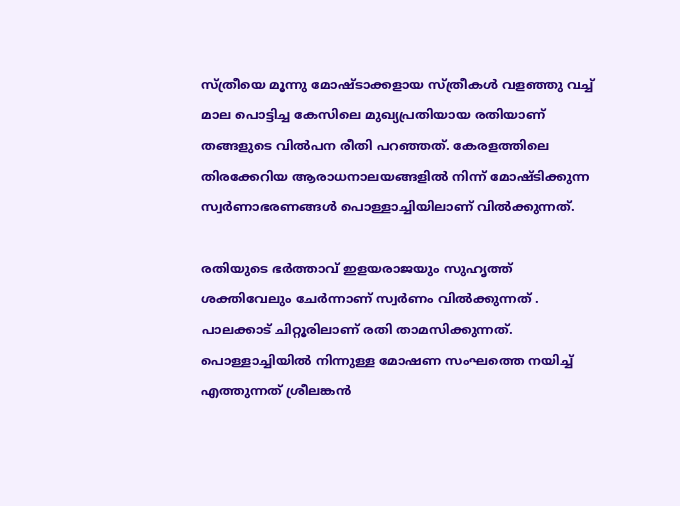സ്ത്രീയെ മൂന്നു മോഷ്ടാക്കളായ സ്ത്രീകള്‍ വളഞ്ഞു വച്ച് മാല പൊട്ടിച്ച കേസിലെ മുഖ്യപ്രതിയായ രതിയാണ് തങ്ങളുടെ വില്‍പന രീതി പറഞ്ഞത്. കേരളത്തിലെ തിരക്കേറിയ ആരാധനാലയങ്ങളില്‍ നിന്ന് മോഷ്ടിക്കുന്ന സ്വര്‍ണാഭരണങ്ങള്‍ പൊള്ളാച്ചിയിലാണ് വില്‍ക്കുന്നത്.

രതിയുടെ ഭര്‍ത്താവ് ഇളയരാജയും സുഹൃത്ത് ശക്തിവേലും ചേര്‍ന്നാണ് സ്വര്‍ണം വില്‍ക്കുന്നത് . പാലക്കാട് ചിറ്റൂരിലാണ് രതി താമസിക്കുന്നത്. പൊള്ളാച്ചിയില്‍ നിന്നുള്ള മോഷണ സംഘത്തെ നയിച്ച് എത്തുന്നത് ശ്രീലങ്കന്‍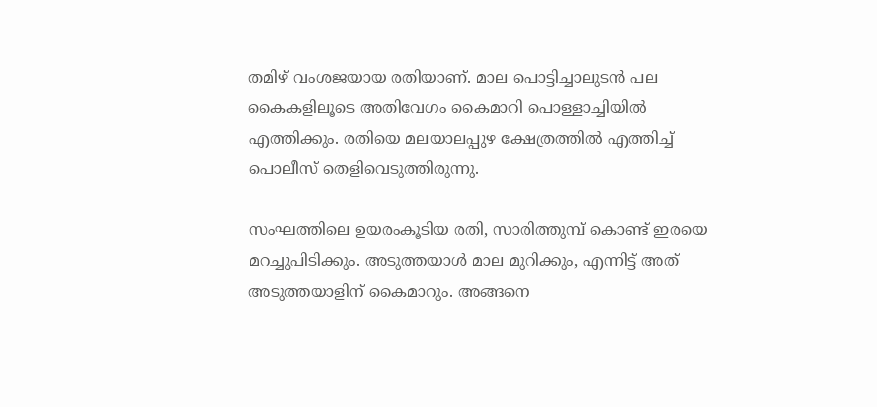തമിഴ് വംശജയായ രതിയാണ്. മാല പൊട്ടിച്ചാലുടന്‍ പല കൈകളിലൂടെ അതിവേഗം കൈമാറി പൊള്ളാച്ചിയില്‍ എത്തിക്കും. രതിയെ മലയാലപ്പുഴ ക്ഷേത്രത്തില്‍ എത്തിച്ച് പൊലീസ് തെളിവെടുത്തിരുന്നു.

സംഘത്തിലെ ഉയരംകൂടിയ രതി, സാരിത്തുമ്പ് കൊണ്ട് ഇരയെ മറച്ചുപിടിക്കും. അടുത്തയാൾ മാല മുറിക്കും, എന്നിട്ട് അത് അടുത്തയാളിന് കൈമാറും. അങ്ങനെ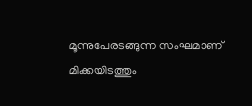മൂന്നുപേരടങ്ങുന്ന സംഘമാണ് മിക്കയിടത്തും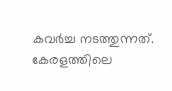കവർച്ച നടത്തുന്നത്. കേരളത്തിലെ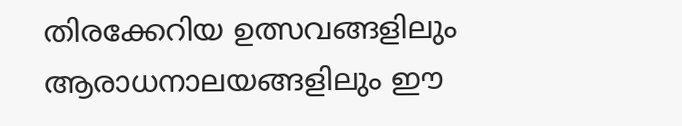തിരക്കേറിയ ഉത്സവങ്ങളിലും ആരാധനാലയങ്ങളിലും ഈ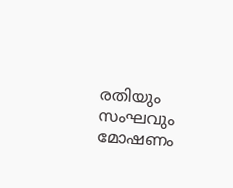രതിയും സംഘവും മോഷണം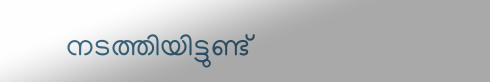നടത്തിയിട്ടുണ്ട്